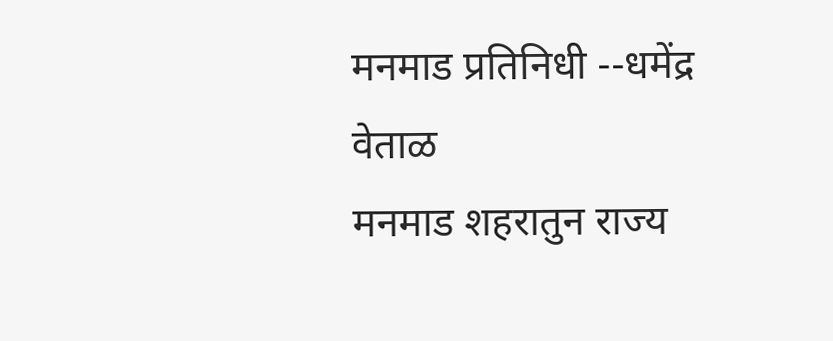मनमाड प्रतिनिधी --धमेंद्र वेताळ
मनमाड शहरातुन राज्य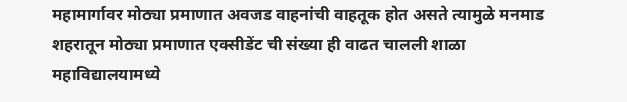महामार्गावर मोठ्या प्रमाणात अवजड वाहनांची वाहतूक होत असते त्यामुळे मनमाड शहरातून मोठ्या प्रमाणात एक्सीडेंट ची संख्या ही वाढत चालली शाळा महाविद्यालयामध्ये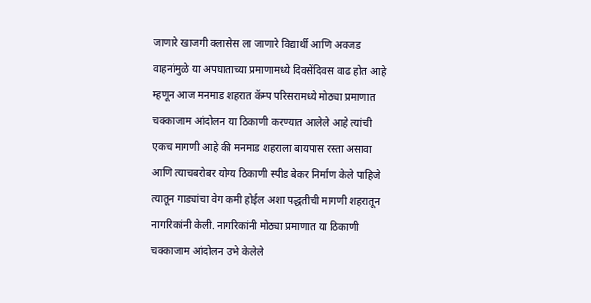जाणारे खाजगी क्लासेस ला जाणारे विद्यार्थी आणि अवजड वाहनांमुळे या अपघाताच्या प्रमाणामध्ये दिवसेंदिवस वाढ होत आहे म्हणून आज मनमाड शहरात कॅम्प परिसरामध्ये मोठ्या प्रमाणात चक्काजाम आंदोलन या ठिकाणी करण्यात आलेले आहे त्यांची एकच मागणी आहे की मनमाड शहराला बायपास रस्ता असावा आणि त्याचबरोबर योग्य ठिकाणी स्पीड बेकर निर्माण केले पाहिजे त्यातून गाड्यांचा वेग कमी होईल अशा पद्धतीची मागणी शहरातून नागरिकांनी केली. नागरिकांनी मोठ्या प्रमाणात या ठिकाणी चक्काजाम आंदोलन उभे केलेले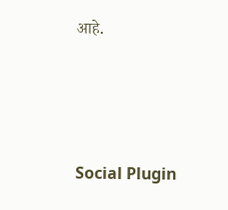आहे.





Social Plugin